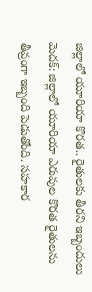జిల్లాలో యూరియా కొరత.. రైతులకు తీరని ఇబ్బందులు
మెదక్: జిల్లాలో యూరియా ఎరువుల కొరత రైతులను తీవ్రంగా ఇబ్బంది పెడుతోంది. సహకార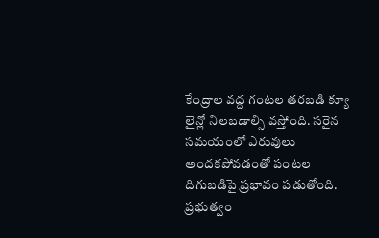కేంద్రాల వద్ద గంటల తరబడి క్యూ లైన్లో నిలబడాల్సి వస్తోంది. సరైన సమయంలో ఎరువులు అందకపోవడంతో పంటల దిగుబడిపై ప్రభావం పడుతోంది. ప్రభుత్వం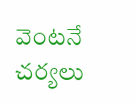వెంటనే చర్యలు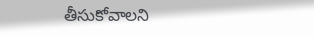తీసుకోవాలని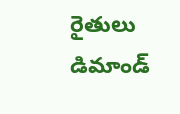రైతులు డిమాండ్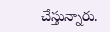చేస్తున్నారు.